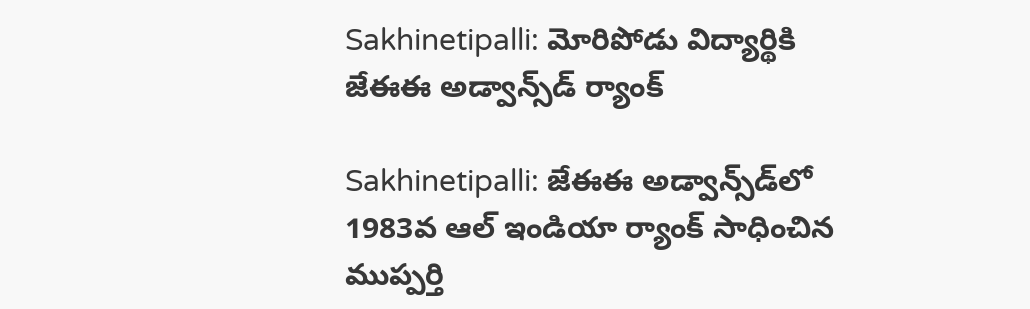Sakhinetipalli: మోరిపోడు విద్యార్థికి జేఈఈ అడ్వాన్స్‌డ్ ర్యాంక్

Sakhinetipalli: జేఈఈ అడ్వాన్స్‌డ్‌లో 1983వ ఆల్ ఇండియా ర్యాంక్ సాధించిన ముప్పర్తి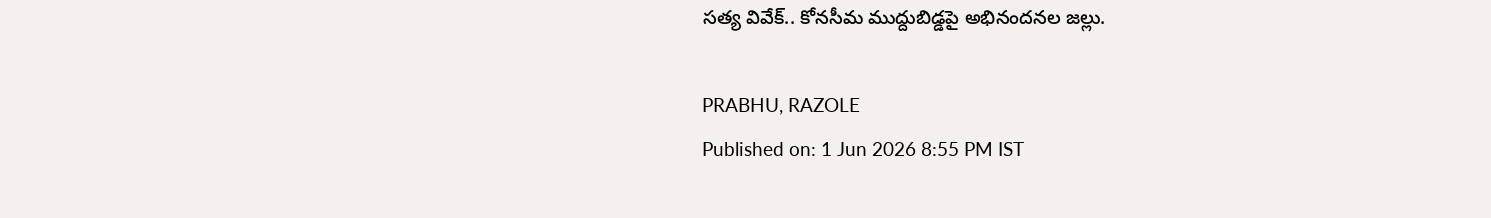సత్య వివేక్.. కోనసీమ ముద్దుబిడ్డపై అభినందనల జల్లు.

PRABHU, RAZOLE
Published on: 1 Jun 2026 8:55 PM IST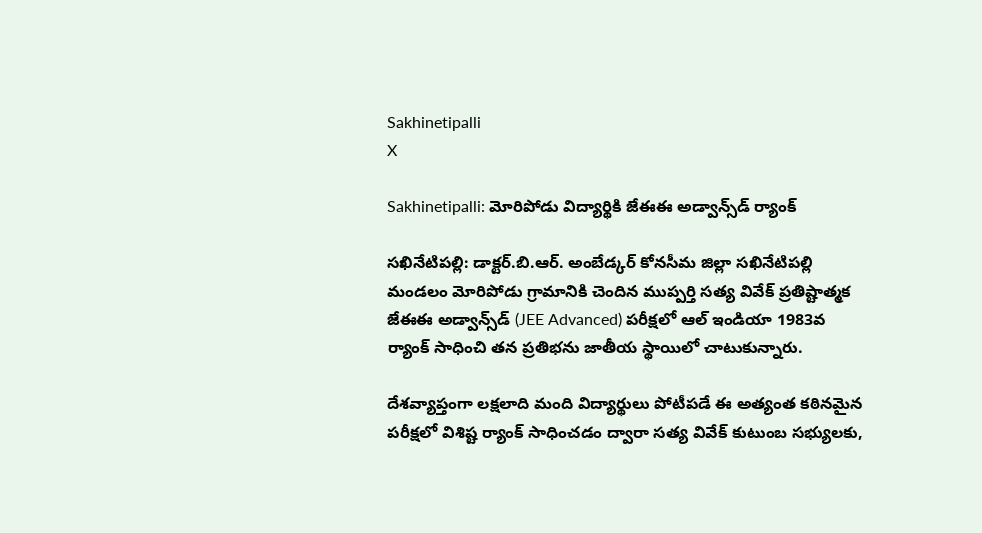Sakhinetipalli
X

Sakhinetipalli: మోరిపోడు విద్యార్థికి జేఈఈ అడ్వాన్స్‌డ్ ర్యాంక్

సఖినేటిపల్లి: డాక్టర్.బి.ఆర్. అంబేడ్కర్ కోనసీమ జిల్లా సఖినేటిపల్లి మండలం మోరిపోడు గ్రామానికి చెందిన ముప్పర్తి సత్య వివేక్ ప్రతిష్టాత్మక జేఈఈ అడ్వాన్స్‌డ్ (JEE Advanced) పరీక్షలో ఆల్ ఇండియా 1983వ ర్యాంక్ సాధించి తన ప్రతిభను జాతీయ స్థాయిలో చాటుకున్నారు.

దేశవ్యాప్తంగా లక్షలాది మంది విద్యార్థులు పోటీపడే ఈ అత్యంత కఠినమైన పరీక్షలో విశిష్ట ర్యాంక్ సాధించడం ద్వారా సత్య వివేక్ కుటుంబ సభ్యులకు,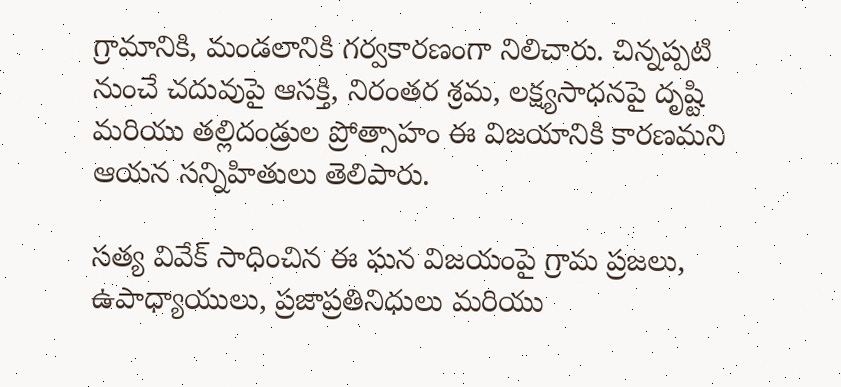గ్రామానికి, మండలానికి గర్వకారణంగా నిలిచారు. చిన్నప్పటి నుంచే చదువుపై ఆసక్తి, నిరంతర శ్రమ, లక్ష్యసాధనపై దృష్టి మరియు తల్లిదండ్రుల ప్రోత్సాహం ఈ విజయానికి కారణమని ఆయన సన్నిహితులు తెలిపారు.

సత్య వివేక్ సాధించిన ఈ ఘన విజయంపై గ్రామ ప్రజలు, ఉపాధ్యాయులు, ప్రజాప్రతినిధులు మరియు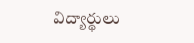విద్యార్థులు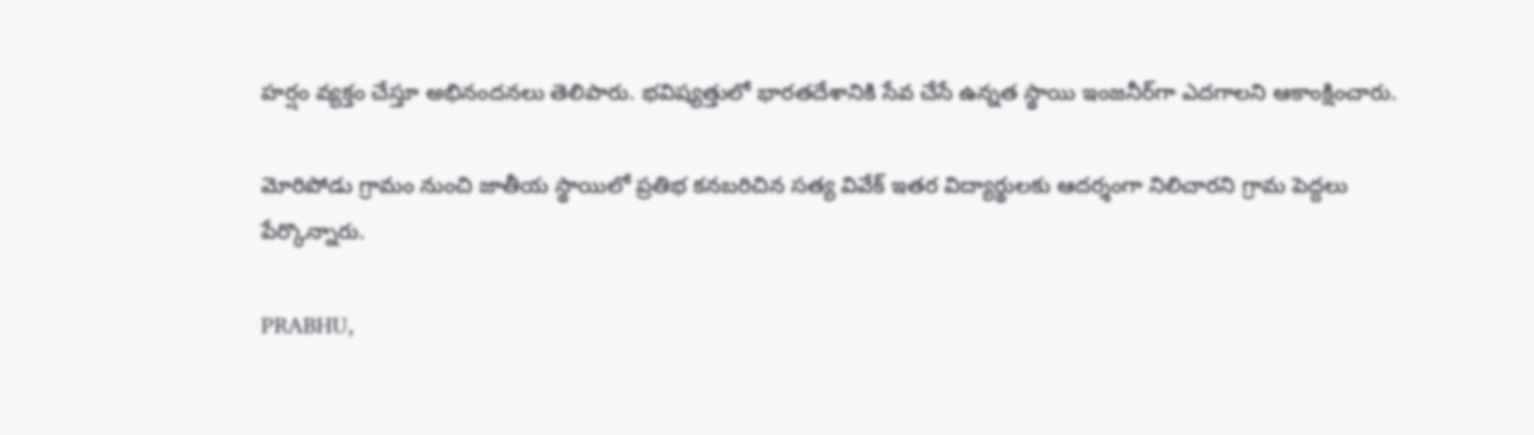హర్షం వ్యక్తం చేస్తూ అభినందనలు తెలిపారు. భవిష్యత్తులో భారతదేశానికి సేవ చేసే ఉన్నత స్థాయి ఇంజనీర్‌గా ఎదగాలని ఆకాంక్షించారు.

మోరిపోడు గ్రామం నుంచి జాతీయ స్థాయిలో ప్రతిభ కనబరిచిన సత్య వివేక్ ఇతర విద్యార్థులకు ఆదర్శంగా నిలిచారని గ్రామ పెద్దలు పేర్కొన్నారు.

PRABHU,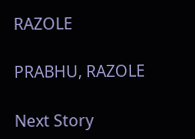RAZOLE

PRABHU, RAZOLE

Next Story